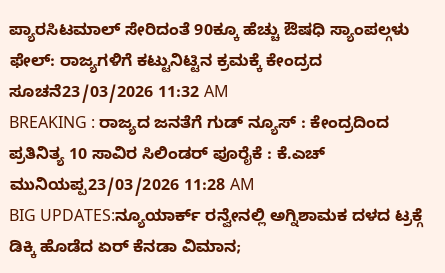ಪ್ಯಾರಸಿಟಮಾಲ್ ಸೇರಿದಂತೆ 90ಕ್ಕೂ ಹೆಚ್ಚು ಔಷಧಿ ಸ್ಯಾಂಪಲ್ಗಳು ಫೇಲ್: ರಾಜ್ಯಗಳಿಗೆ ಕಟ್ಟುನಿಟ್ಟಿನ ಕ್ರಮಕ್ಕೆ ಕೇಂದ್ರದ ಸೂಚನೆ23/03/2026 11:32 AM
BREAKING : ರಾಜ್ಯದ ಜನತೆಗೆ ಗುಡ್ ನ್ಯೂಸ್ : ಕೇಂದ್ರದಿಂದ ಪ್ರತಿನಿತ್ಯ 10 ಸಾವಿರ ಸಿಲಿಂಡರ್ ಪೂರೈಕೆ : ಕೆ.ಎಚ್ ಮುನಿಯಪ್ಪ23/03/2026 11:28 AM
BIG UPDATES:ನ್ಯೂಯಾರ್ಕ್ ರನ್ವೇನಲ್ಲಿ ಅಗ್ನಿಶಾಮಕ ದಳದ ಟ್ರಕ್ಗೆ ಡಿಕ್ಕಿ ಹೊಡೆದ ಏರ್ ಕೆನಡಾ ವಿಮಾನ;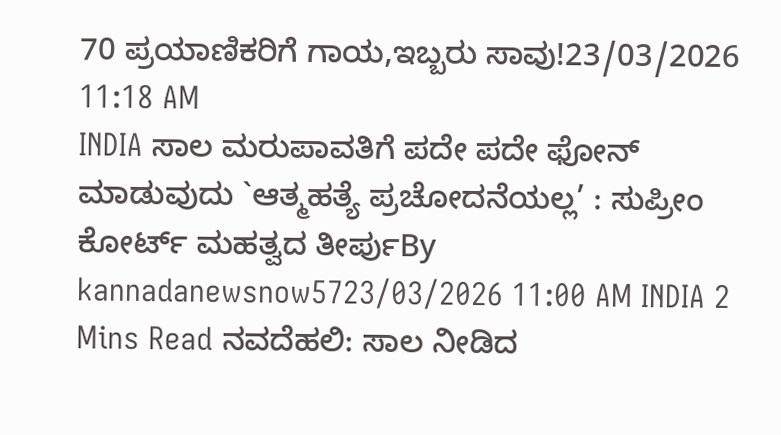70 ಪ್ರಯಾಣಿಕರಿಗೆ ಗಾಯ,ಇಬ್ಬರು ಸಾವು!23/03/2026 11:18 AM
INDIA ಸಾಲ ಮರುಪಾವತಿಗೆ ಪದೇ ಪದೇ ಫೋನ್ ಮಾಡುವುದು `ಆತ್ಮಹತ್ಯೆ ಪ್ರಚೋದನೆಯಲ್ಲ’ : ಸುಪ್ರೀಂ ಕೋರ್ಟ್ ಮಹತ್ವದ ತೀರ್ಪುBy kannadanewsnow5723/03/2026 11:00 AM INDIA 2 Mins Read ನವದೆಹಲಿ: ಸಾಲ ನೀಡಿದ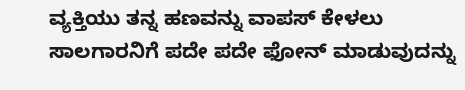ವ್ಯಕ್ತಿಯು ತನ್ನ ಹಣವನ್ನು ವಾಪಸ್ ಕೇಳಲು ಸಾಲಗಾರನಿಗೆ ಪದೇ ಪದೇ ಫೋನ್ ಮಾಡುವುದನ್ನು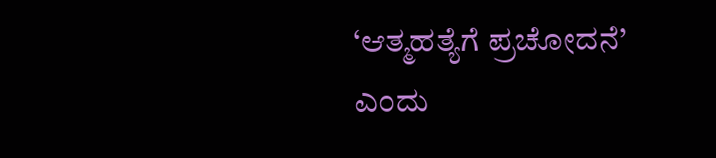‘ಆತ್ಮಹತ್ಯೆಗೆ ಪ್ರಚೋದನೆ’ ಎಂದು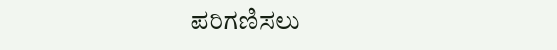ಪರಿಗಣಿಸಲು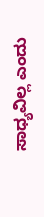ಸಾಧ್ಯವಿಲ್ಲ ಎಂದು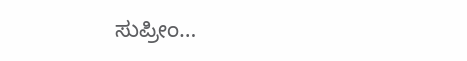ಸುಪ್ರೀಂ…